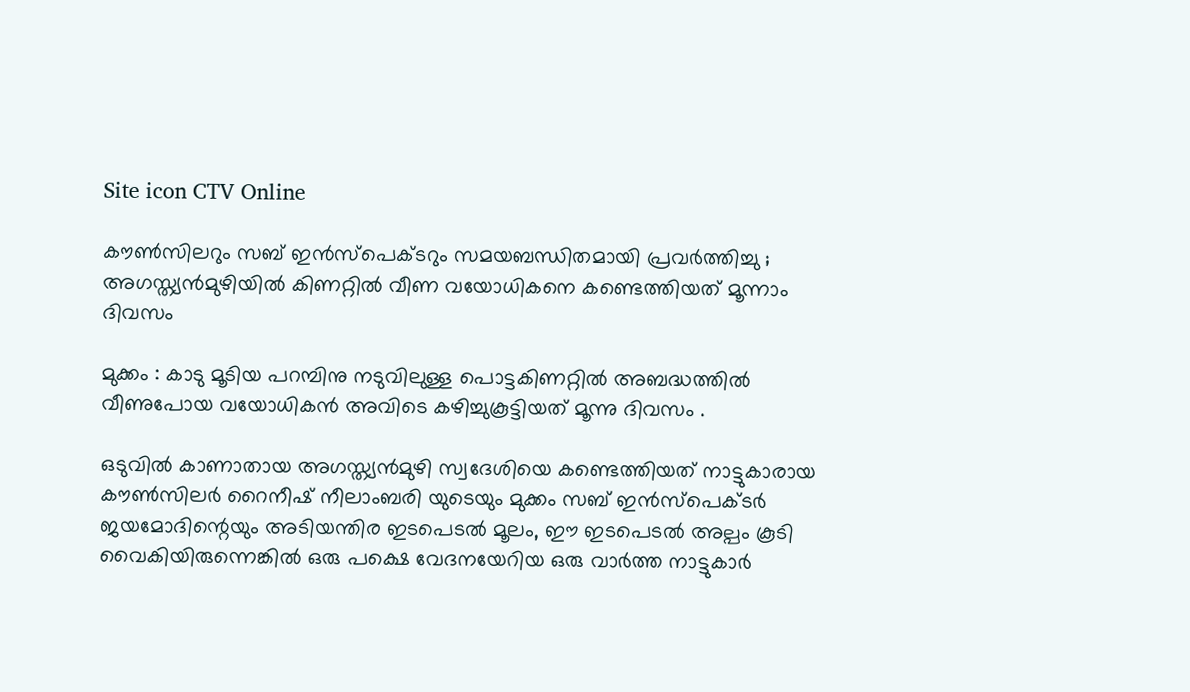Site icon CTV Online

കൗൺസിലറും സബ് ഇൻസ്പെക്ടറും സമയബന്ധിതമായി പ്രവർത്തിച്ചു ; അഗസ്ത്യൻമുഴിയിൽ കിണറ്റിൽ വീണ വയോധികനെ കണ്ടെത്തിയത് മൂന്നാം ദിവസം

മുക്കം : കാടു മൂടിയ പറമ്പിനു നടുവിലുള്ള പൊട്ടകിണറ്റിൽ അബദ്ധത്തിൽ വീണുപോയ വയോധികൻ അവിടെ കഴിച്ചുകൂട്ടിയത് മൂന്നു ദിവസം .

ഒടുവിൽ കാണാതായ അഗസ്ത്യൻമുഴി സ്വദേശിയെ കണ്ടെത്തിയത് നാട്ടുകാരായ കൗൺസിലർ റൈനീഷ് നീലാംബരി യുടെയും മുക്കം സബ് ഇൻസ്‌പെക്ടർ ജയമോദിന്റെയും അടിയന്തിര ഇടപെടൽ മൂലം, ഈ ഇടപെടൽ അല്പം കൂടി വൈകിയിരുന്നെങ്കിൽ ഒരു പക്ഷെ വേദനയേറിയ ഒരു വാർത്ത നാട്ടുകാർ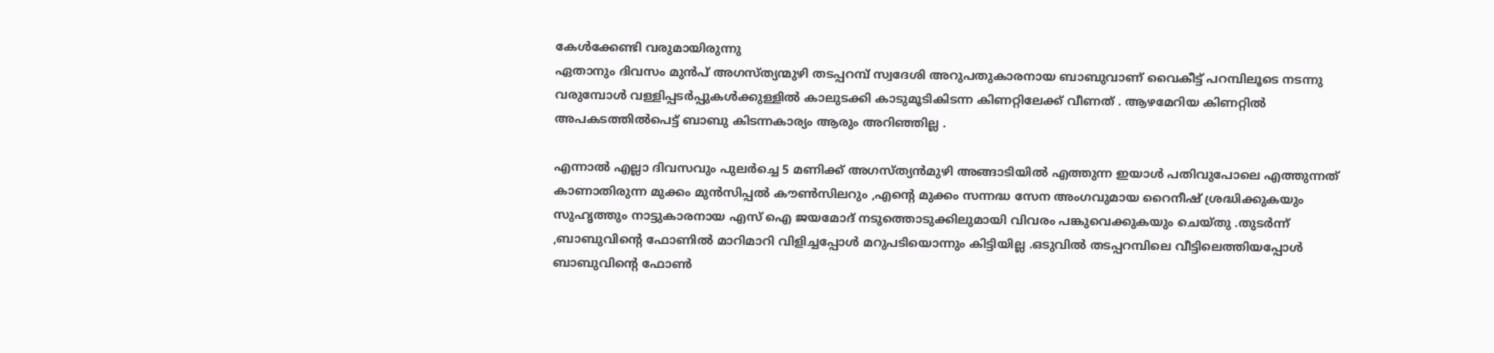കേൾക്കേണ്ടി വരുമായിരുന്നു
ഏതാനും ദിവസം മുൻപ് അഗസ്ത്യന്മുഴി തടപ്പറമ്പ് സ്വദേശി അറുപതുകാരനായ ബാബുവാണ് വൈകീട്ട് പറമ്പിലൂടെ നടന്നു വരുമ്പോൾ വള്ളിപ്പടർപ്പുകൾക്കുള്ളിൽ കാലുടക്കി കാടുമൂടികിടന്ന കിണറ്റിലേക്ക് വീണത് . ആഴമേറിയ കിണറ്റിൽ അപകടത്തിൽപെട്ട് ബാബു കിടന്നകാര്യം ആരും അറിഞ്ഞില്ല .

എന്നാൽ എല്ലാ ദിവസവും പുലർച്ചെ 5 മണിക്ക് അഗസ്ത്യൻമുഴി അങ്ങാടിയിൽ എത്തുന്ന ഇയാൾ പതിവുപോലെ എത്തുന്നത് കാണാതിരുന്ന മുക്കം മുൻസിപ്പൽ കൗൺസിലറും ,എന്റെ മുക്കം സന്നദ്ധ സേന അംഗവുമായ റൈനീഷ് ശ്രദ്ധിക്കുകയും സുഹൃത്തും നാട്ടുകാരനായ എസ് ഐ ജയമോദ് നടുത്തൊടുക്കിലുമായി വിവരം പങ്കുവെക്കുകയും ചെയ്തു .തുടർന്ന് ,ബാബുവിന്റെ ഫോണിൽ മാറിമാറി വിളിച്ചപ്പോൾ മറുപടിയൊന്നും കിട്ടിയില്ല .ഒടുവിൽ തടപ്പറമ്പിലെ വീട്ടിലെത്തിയപ്പോൾ ബാബുവിന്റെ ഫോൺ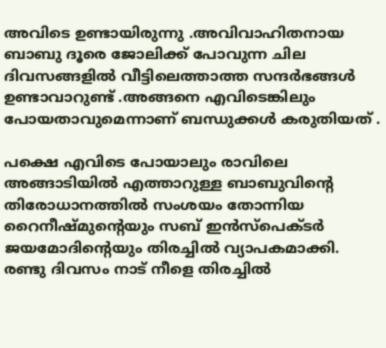അവിടെ ഉണ്ടായിരുന്നു .അവിവാഹിതനായ ബാബു ദൂരെ ജോലിക്ക് പോവുന്ന ചില ദിവസങ്ങളിൽ വീട്ടിലെത്താത്ത സന്ദർഭങ്ങൾ ഉണ്ടാവാറുണ്ട് .അങ്ങനെ എവിടെങ്കിലും പോയതാവുമെന്നാണ് ബന്ധുക്കൾ കരുതിയത് .

പക്ഷെ എവിടെ പോയാലും രാവിലെ അങ്ങാടിയിൽ എത്താറുള്ള ബാബുവിന്റെ തിരോധാനത്തിൽ സംശയം തോന്നിയ റൈനീഷ്മുന്റെയും സബ് ഇൻസ്‌പെക്ടർ ജയമോദിന്റെയും തിരച്ചിൽ വ്യാപകമാക്കി. രണ്ടു ദിവസം നാട് നീളെ തിരച്ചിൽ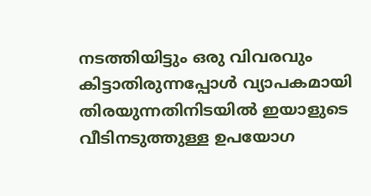നടത്തിയിട്ടും ഒരു വിവരവും കിട്ടാതിരുന്നപ്പോൾ വ്യാപകമായി തിരയുന്നതിനിടയിൽ ഇയാളുടെ വീടിനടുത്തുള്ള ഉപയോഗ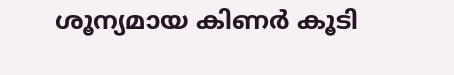ശൂന്യമായ കിണർ കൂടി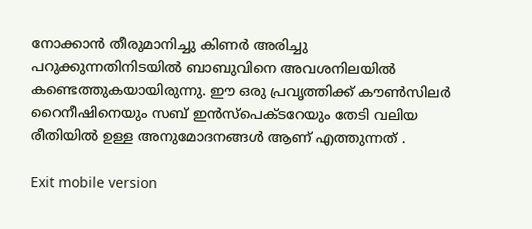നോക്കാൻ തീരുമാനിച്ചു കിണർ അരിച്ചു പറുക്കുന്നതിനിടയിൽ ബാബുവിനെ അവശനിലയിൽ കണ്ടെത്തുകയായിരുന്നു. ഈ ഒരു പ്രവൃത്തിക്ക് കൗൺസിലർ റൈനീഷിനെയും സബ് ഇൻസ്‌പെക്ടറേയും തേടി വലിയ രീതിയിൽ ഉള്ള അനുമോദനങ്ങൾ ആണ് എത്തുന്നത് .

Exit mobile version